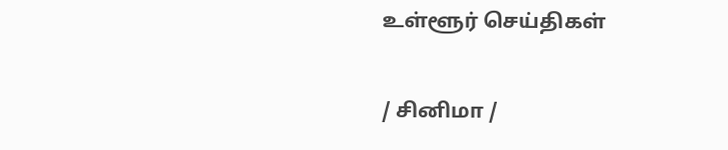உள்ளூர் செய்திகள்

/ சினிமா /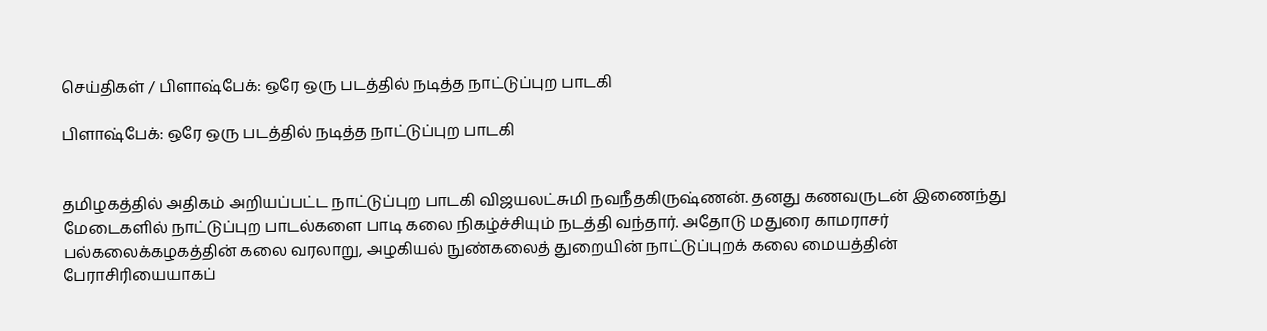செய்திகள் / பிளாஷ்பேக்: ஒரே ஒரு படத்தில் நடித்த நாட்டுப்புற பாடகி

பிளாஷ்பேக்: ஒரே ஒரு படத்தில் நடித்த நாட்டுப்புற பாடகி


தமிழகத்தில் அதிகம் அறியப்பட்ட நாட்டுப்புற பாடகி விஜயலட்சுமி நவநீதகிருஷ்ணன். தனது கணவருடன் இணைந்து மேடைகளில் நாட்டுப்புற பாடல்களை பாடி கலை நிகழ்ச்சியும் நடத்தி வந்தார். அதோடு மதுரை காமராசர் பல்கலைக்கழகத்தின் கலை வரலாறு, அழகியல் நுண்கலைத் துறையின் நாட்டுப்புறக் கலை மையத்தின் பேராசிரியையாகப்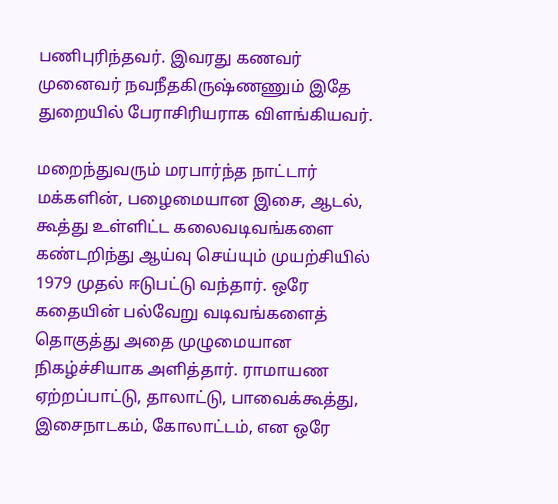பணிபுரிந்தவர். இவரது கணவர் முனைவர் நவநீதகிருஷ்ணணும் இதே துறையில் பேராசிரியராக விளங்கியவர்.

மறைந்துவரும் மரபார்ந்த நாட்டார் மக்களின், பழைமையான இசை, ஆடல், கூத்து உள்ளிட்ட கலைவடிவங்களை கண்டறிந்து ஆய்வு செய்யும் முயற்சியில் 1979 முதல் ஈடுபட்டு வந்தார். ஒரே கதையின் பல்வேறு வடிவங்களைத் தொகுத்து அதை முழுமையான நிகழ்ச்சியாக அளித்தார். ராமாயண ஏற்றப்பாட்டு, தாலாட்டு, பாவைக்கூத்து, இசைநாடகம், கோலாட்டம், என ஒரே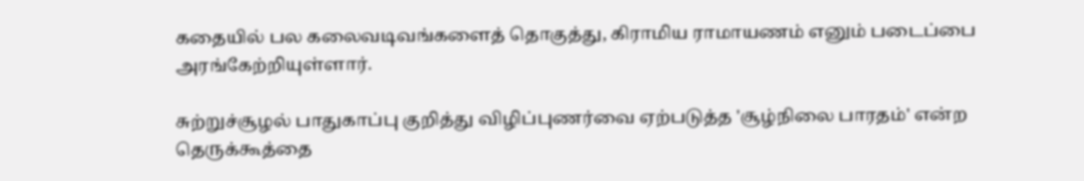கதையில் பல கலைவடிவங்களைத் தொகுத்து, கிராமிய ராமாயணம் எனும் படைப்பை அரங்கேற்றியுள்ளார்.

சுற்றுச்சூழல் பாதுகாப்பு குறித்து விழிப்புணர்வை ஏற்படுத்த 'சூழ்நிலை பாரதம்' என்ற தெருக்கூத்தை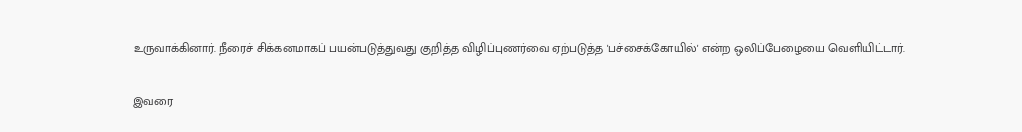உருவாக்கினார். நீரைச் சிக்கனமாகப் பயன்படுத்துவது குறித்த விழிப்புணர்வை ஏற்படுத்த 'பச்சைக்கோயில்' என்ற ஒலிப்பேழையை வெளியிட்டார்.

இவரை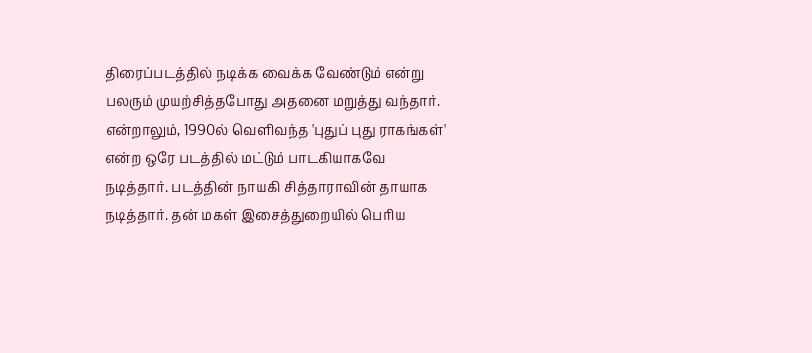திரைப்படத்தில் நடிக்க வைக்க வேண்டும் என்று பலரும் முயற்சித்தபோது அதனை மறுத்து வந்தார். என்றாலும், 1990ல் வெளிவந்த 'புதுப் புது ராகங்கள்' என்ற ஒரே படத்தில் மட்டும் பாடகியாகவே நடித்தார். படத்தின் நாயகி சித்தாராவின் தாயாக நடித்தார். தன் மகள் இசைத்துறையில் பெரிய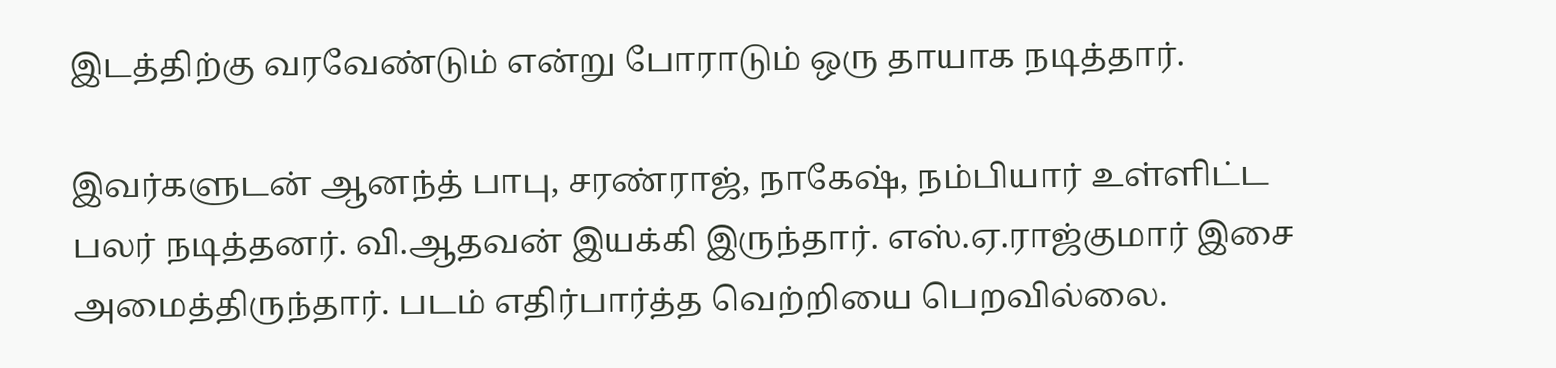இடத்திற்கு வரவேண்டும் என்று போராடும் ஒரு தாயாக நடித்தார்.

இவர்களுடன் ஆனந்த் பாபு, சரண்ராஜ், நாகேஷ், நம்பியார் உள்ளிட்ட பலர் நடித்தனர். வி.ஆதவன் இயக்கி இருந்தார். எஸ்.ஏ.ராஜ்குமார் இசை அமைத்திருந்தார். படம் எதிர்பார்த்த வெற்றியை பெறவில்லை.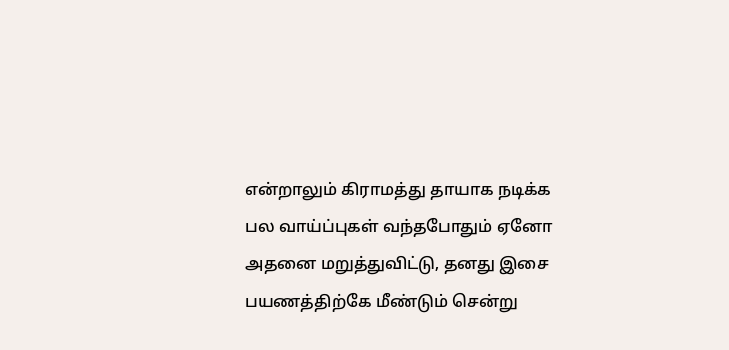என்றாலும் கிராமத்து தாயாக நடிக்க பல வாய்ப்புகள் வந்தபோதும் ஏனோ அதனை மறுத்துவிட்டு, தனது இசை பயணத்திற்கே மீண்டும் சென்று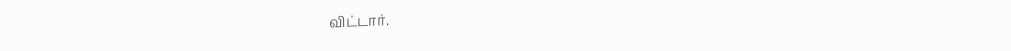விட்டார்.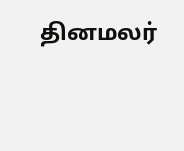தினமலர்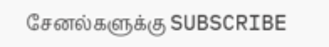சேனல்களுக்கு SUBSCRIBE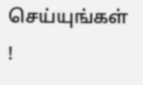செய்யுங்கள் !